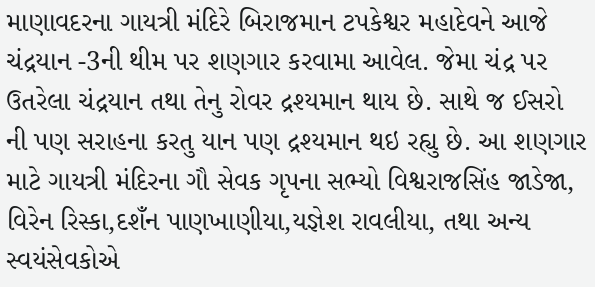માણાવદરના ગાયત્રી મંદિરે બિરાજમાન ટપકેશ્વર મહાદેવને આજે ચંદ્રયાન -3ની થીમ પર શણગાર કરવામા આવેલ. જેમા ચંદ્ર પર ઉતરેલા ચંદ્રયાન તથા તેનુ રોવર દ્રશ્યમાન થાય છે. સાથે જ ઈસરો ની પણ સરાહના કરતુ યાન પણ દ્રશ્યમાન થઇ રહ્યુ છે. આ શણગાર માટે ગાયત્રી મંદિરના ગૌ સેવક ગૃપના સભ્યો વિશ્વરાજસિંહ જાડેજા, વિરેન રિસ્કા,દશઁન પાણખાણીયા,યજ્ઞેશ રાવલીયા, તથા અન્ય સ્વયંસેવકોએ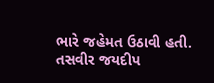ભારે જહેમત ઉઠાવી હતી.
તસવીર જયદીપ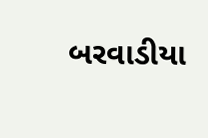બરવાડીયા